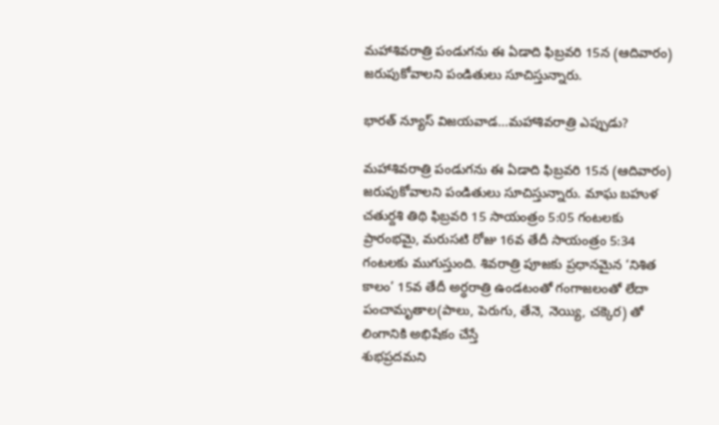మహాశివరాత్రి పండుగను ఈ ఏడాది ఫిబ్రవరి 15న (ఆదివారం) జరుపుకోవాలని పండితులు సూచిస్తున్నారు.

భారత్ న్యూస్ విజయవాడ…మహాశివరాత్రి ఎప్పుడు?

మహాశివరాత్రి పండుగను ఈ ఏడాది ఫిబ్రవరి 15న (ఆదివారం) జరుపుకోవాలని పండితులు సూచిస్తున్నారు. మాఘ బహుళ చతుర్దశి తిథి ఫిబ్రవరి 15 సాయంత్రం 5:05 గంటలకు ప్రారంభమై, మరుసటి రోజు 16వ తేదీ సాయంత్రం 5:34 గంటలకు ముగుస్తుంది. శివరాత్రి పూజకు ప్రధానమైన ‘నిశిత కాలం’ 15వ తేదీ అర్ధరాత్రి ఉండటంతో గంగాజలంతో లేదా
పంచామృతాల(పాలు, పెరుగు, తేనె, నెయ్యి, చక్కెర) తో లింగానికి అభిషేకం చేస్తే
శుభప్రదమని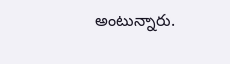అంటున్నారు.